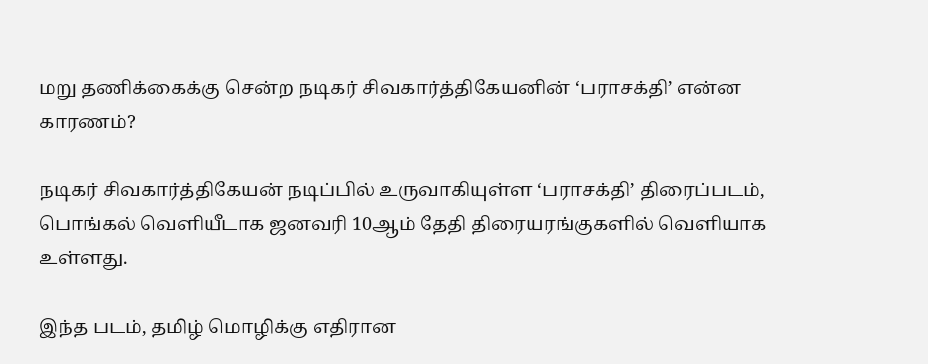மறு தணிக்கைக்கு சென்ற நடிகர் சிவகார்த்திகேயனின் ‘பராசக்தி’ என்ன காரணம்?

நடிகர் சிவகார்த்திகேயன் நடிப்பில் உருவாகியுள்ள ‘பராசக்தி’ திரைப்படம், பொங்கல் வெளியீடாக ஜனவரி 10ஆம் தேதி திரையரங்குகளில் வெளியாக உள்ளது.

இந்த படம், தமிழ் மொழிக்கு எதிரான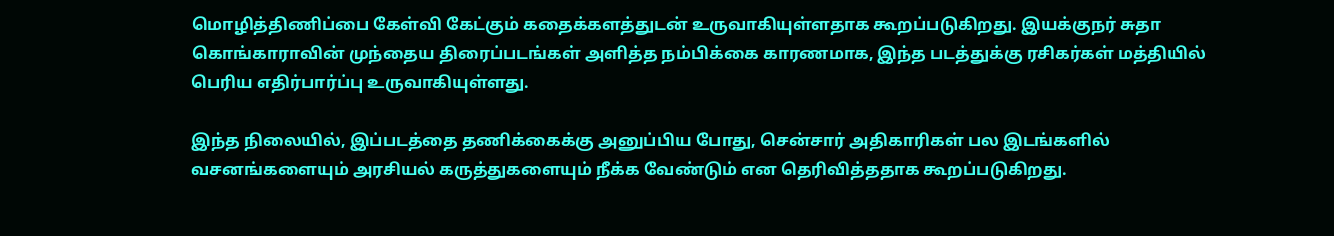மொழித்திணிப்பை கேள்வி கேட்கும் கதைக்களத்துடன் உருவாகியுள்ளதாக கூறப்படுகிறது. இயக்குநர் சுதா கொங்காராவின் முந்தைய திரைப்படங்கள் அளித்த நம்பிக்கை காரணமாக, இந்த படத்துக்கு ரசிகர்கள் மத்தியில் பெரிய எதிர்பார்ப்பு உருவாகியுள்ளது.

இந்த நிலையில், இப்படத்தை தணிக்கைக்கு அனுப்பிய போது, சென்சார் அதிகாரிகள் பல இடங்களில் வசனங்களையும் அரசியல் கருத்துகளையும் நீக்க வேண்டும் என தெரிவித்ததாக கூறப்படுகிறது.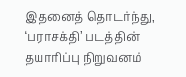இதனைத் தொடர்ந்து, ‘பராசக்தி’ படத்தின் தயாரிப்பு நிறுவனம்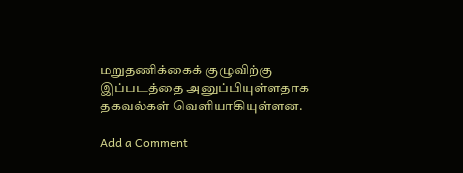மறுதணிக்கைக் குழுவிற்கு இப்படத்தை அனுப்பியுள்ளதாக தகவல்கள் வெளியாகியுள்ளன.

Add a Comment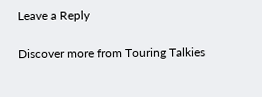Leave a Reply

Discover more from Touring Talkies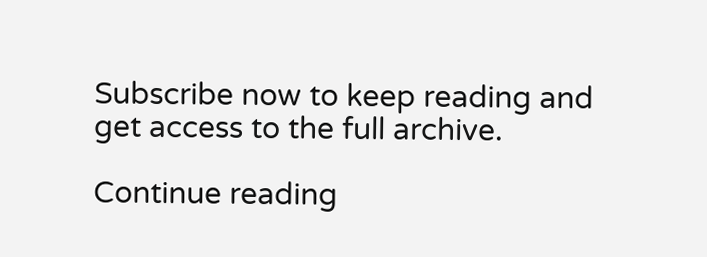Subscribe now to keep reading and get access to the full archive.

Continue reading